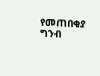የመጠበቂያ ግንብ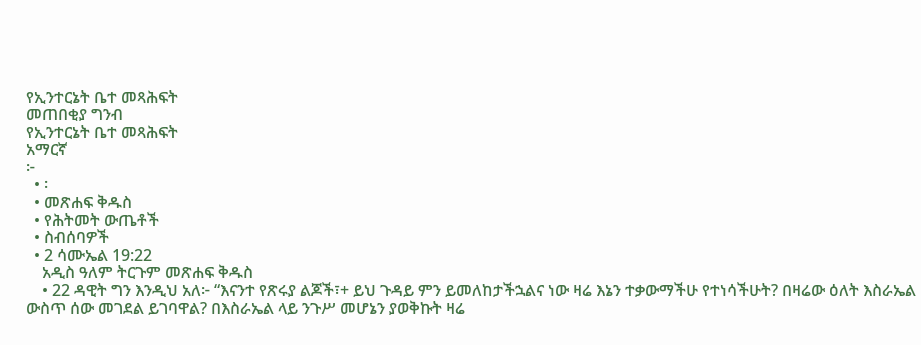የኢንተርኔት ቤተ መጻሕፍት
መጠበቂያ ግንብ
የኢንተርኔት ቤተ መጻሕፍት
አማርኛ
፦
  • ፡
  • መጽሐፍ ቅዱስ
  • የሕትመት ውጤቶች
  • ስብሰባዎች
  • 2 ሳሙኤል 19:22
    አዲስ ዓለም ትርጉም መጽሐፍ ቅዱስ
    • 22 ዳዊት ግን እንዲህ አለ፦ “እናንተ የጽሩያ ልጆች፣+ ይህ ጉዳይ ምን ይመለከታችኋልና ነው ዛሬ እኔን ተቃውማችሁ የተነሳችሁት? በዛሬው ዕለት እስራኤል ውስጥ ሰው መገደል ይገባዋል? በእስራኤል ላይ ንጉሥ መሆኔን ያወቅኩት ዛሬ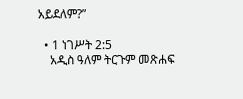አይደለም?”

  • 1 ነገሥት 2:5
    አዲስ ዓለም ትርጉም መጽሐፍ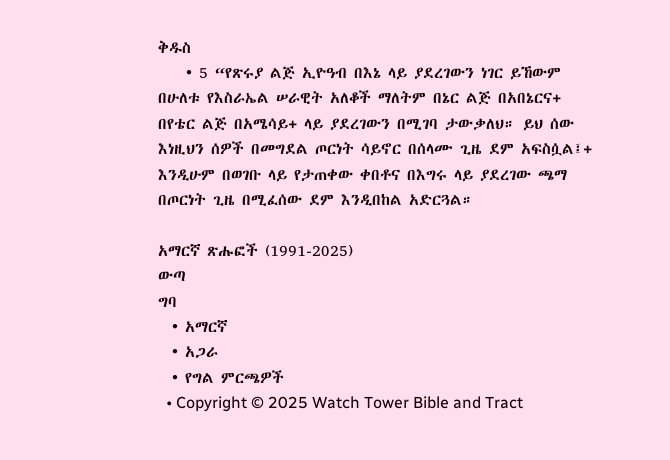ቅዱስ
    • 5 “የጽሩያ ልጅ ኢዮዓብ በእኔ ላይ ያደረገውን ነገር ይኸውም በሁለቱ የእስራኤል ሠራዊት አለቆች ማለትም በኔር ልጅ በአበኔርና+ በየቴር ልጅ በአሜሳይ+ ላይ ያደረገውን በሚገባ ታውቃለህ። ይህ ሰው እነዚህን ሰዎች በመግደል ጦርነት ሳይኖር በሰላሙ ጊዜ ደም አፍስሷል፤+ እንዲሁም በወገቡ ላይ የታጠቀው ቀበቶና በእግሩ ላይ ያደረገው ጫማ በጦርነት ጊዜ በሚፈሰው ደም እንዲበከል አድርጓል።

አማርኛ ጽሑፎች (1991-2025)
ውጣ
ግባ
  • አማርኛ
  • አጋራ
  • የግል ምርጫዎች
  • Copyright © 2025 Watch Tower Bible and Tract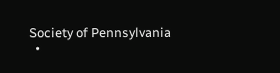Society of Pennsylvania
  •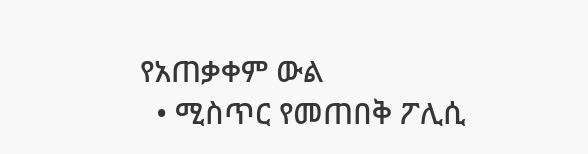የአጠቃቀም ውል
  • ሚስጥር የመጠበቅ ፖሊሲ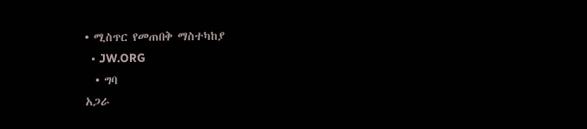• ሚስጥር የመጠበቅ ማስተካከያ
  • JW.ORG
  • ግባ
አጋራ